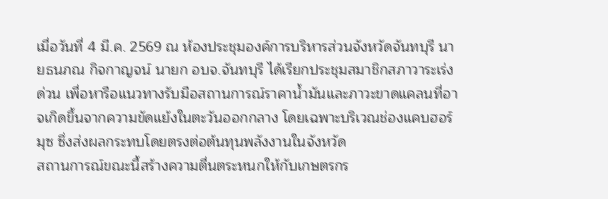เมื่อวันที่ 4 มี.ค. 2569 ณ ห้องประชุมองค์การบริหารส่วนจังหวัดจันทบุรี นายธนภณ กิจกาญจน์ นายก อบจ.จันทบุรี ได้เรียกประชุมสมาชิกสภาวาระเร่งด่วน เพื่อหารือแนวทางรับมือสถานการณ์ราคาน้ำมันและภาวะขาดแคลนที่อาจเกิดขึ้นจากความขัดแย้งในตะวันออกกลาง โดยเฉพาะบริเวณช่องแคบฮอร์มุซ ซึ่งส่งผลกระทบโดยตรงต่อต้นทุนพลังงานในจังหวัด
สถานการณ์ขณะนี้สร้างความตื่นตระหนกให้กับเกษตรกร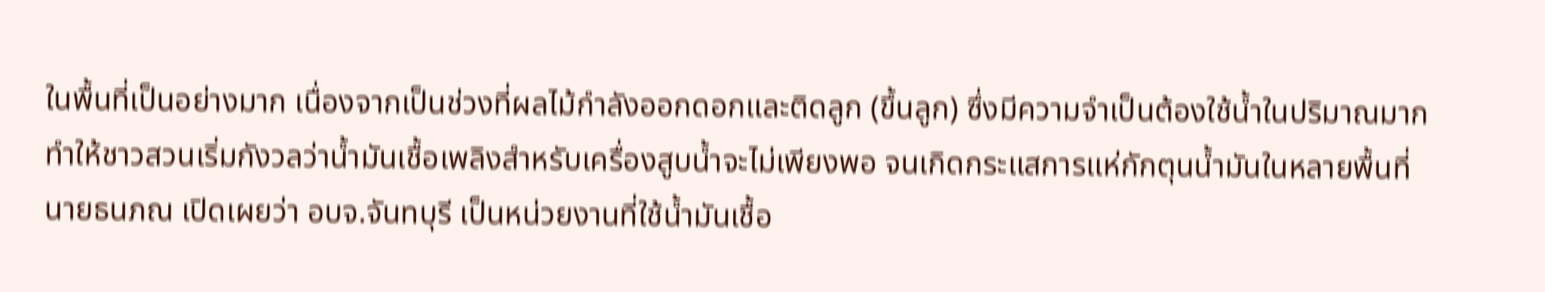ในพื้นที่เป็นอย่างมาก เนื่องจากเป็นช่วงที่ผลไม้กำลังออกดอกและติดลูก (ขึ้นลูก) ซึ่งมีความจำเป็นต้องใช้น้ำในปริมาณมาก ทำให้ชาวสวนเริ่มกังวลว่าน้ำมันเชื้อเพลิงสำหรับเครื่องสูบน้ำจะไม่เพียงพอ จนเกิดกระแสการแห่กักตุนน้ำมันในหลายพื้นที่
นายธนภณ เปิดเผยว่า อบจ.จันทบุรี เป็นหน่วยงานที่ใช้น้ำมันเชื้อ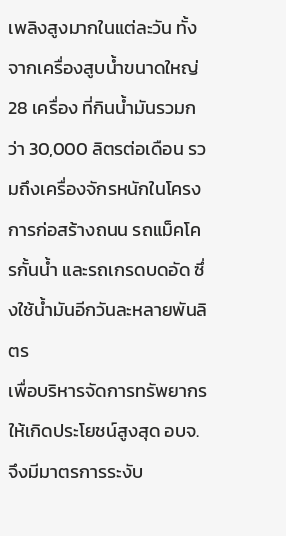เพลิงสูงมากในแต่ละวัน ทั้งจากเครื่องสูบน้ำขนาดใหญ่ 28 เครื่อง ที่กินน้ำมันรวมกว่า 30,000 ลิตรต่อเดือน รวมถึงเครื่องจักรหนักในโครงการก่อสร้างถนน รถแม็คโครกั้นน้ำ และรถเกรดบดอัด ซึ่งใช้น้ำมันอีกวันละหลายพันลิตร
เพื่อบริหารจัดการทรัพยากรให้เกิดประโยชน์สูงสุด อบจ. จึงมีมาตรการระงับ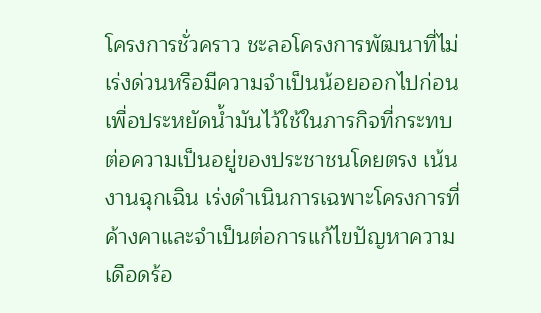โครงการชั่วคราว ชะลอโครงการพัฒนาที่ไม่เร่งด่วนหรือมีความจำเป็นน้อยออกไปก่อน เพื่อประหยัดน้ำมันไว้ใช้ในภารกิจที่กระทบต่อความเป็นอยู่ของประชาชนโดยตรง เน้นงานฉุกเฉิน เร่งดำเนินการเฉพาะโครงการที่ค้างคาและจำเป็นต่อการแก้ไขปัญหาความเดือดร้อ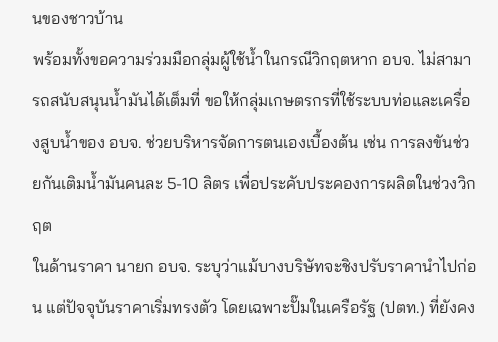นของชาวบ้าน
พร้อมทั้งขอความร่วมมือกลุ่มผู้ใช้น้ำในกรณีวิกฤตหาก อบจ. ไม่สามารถสนับสนุนน้ำมันได้เต็มที่ ขอให้กลุ่มเกษตรกรที่ใช้ระบบท่อและเครื่องสูบน้ำของ อบจ. ช่วยบริหารจัดการตนเองเบื้องต้น เช่น การลงขันช่วยกันเติมน้ำมันคนละ 5-10 ลิตร เพื่อประคับประคองการผลิตในช่วงวิกฤต
ในด้านราคา นายก อบจ. ระบุว่าแม้บางบริษัทจะชิงปรับราคานำไปก่อน แต่ปัจจุบันราคาเริ่มทรงตัว โดยเฉพาะปั๊มในเครือรัฐ (ปตท.) ที่ยังคง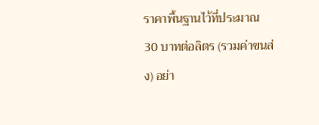ราคาพื้นฐานไว้ที่ประมาณ 30 บาทต่อลิตร (รวมค่าขนส่ง) อย่า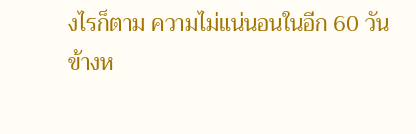งไรก็ตาม ความไม่แน่นอนในอีก 60 วันข้างห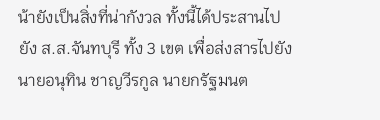น้ายังเป็นสิ่งที่น่ากังวล ทั้งนี้ได้ประสานไปยัง ส.ส.จันทบุรี ทั้ง 3 เขต เพื่อส่งสารไปยัง นายอนุทิน ชาญวีรกูล นายกรัฐมนต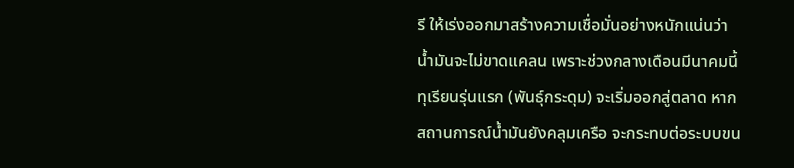รี ให้เร่งออกมาสร้างความเชื่อมั่นอย่างหนักแน่นว่า น้ำมันจะไม่ขาดแคลน เพราะช่วงกลางเดือนมีนาคมนี้ ทุเรียนรุ่นแรก (พันธุ์กระดุม) จะเริ่มออกสู่ตลาด หากสถานการณ์น้ำมันยังคลุมเครือ จะกระทบต่อระบบขน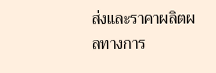ส่งและราคาผลิตผลทางการ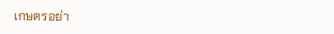เกษตรอย่า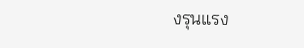งรุนแรง